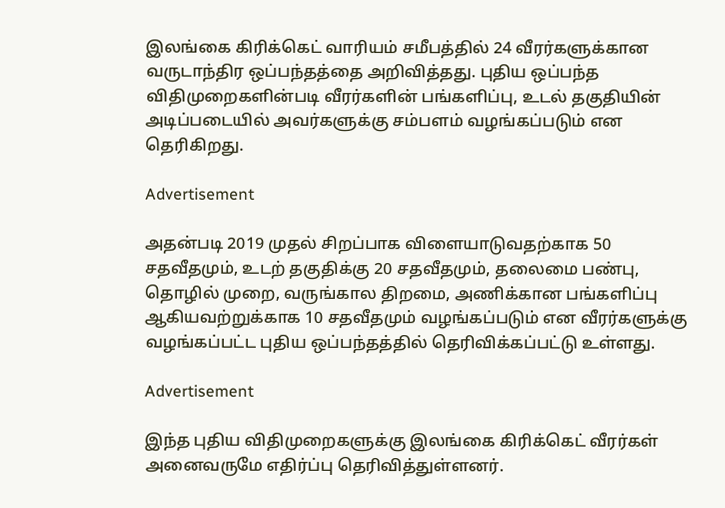இலங்கை கிரிக்கெட் வாரியம் சமீபத்தில் 24 வீரர்களுக்கான வருடாந்திர ஒப்பந்தத்தை அறிவித்தது. புதிய ஒப்பந்த விதிமுறைகளின்படி வீரர்களின் பங்களிப்பு, உடல் தகுதியின் அடிப்படையில் அவர்களுக்கு சம்பளம் வழங்கப்படும் என தெரிகிறது.

Advertisement

அதன்படி 2019 முதல் சிறப்பாக விளையாடுவதற்காக 50 சதவீதமும், உடற் தகுதிக்கு 20 சதவீதமும், தலைமை பண்பு, தொழில் முறை, வருங்கால திறமை, அணிக்கான பங்களிப்பு ஆகியவற்றுக்காக 10 சதவீதமும் வழங்கப்படும் என வீரர்களுக்கு வழங்கப்பட்ட புதிய ஒப்பந்தத்தில் தெரிவிக்கப்பட்டு உள்ளது.

Advertisement

இந்த புதிய விதிமுறைகளுக்கு இலங்கை கிரிக்கெட் வீரர்கள் அனைவருமே எதிர்ப்பு தெரிவித்துள்ளனர்.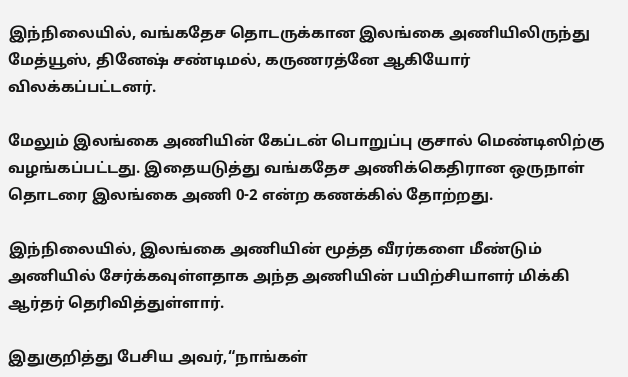இந்நிலையில், வங்கதேச தொடருக்கான இலங்கை அணியிலிருந்து மேத்யூஸ், தினேஷ் சண்டிமல், கருணரத்னே ஆகியோர் விலக்கப்பட்டனர்.

மேலும் இலங்கை அணியின் கேப்டன் பொறுப்பு குசால் மெண்டிஸிற்கு வழங்கப்பட்டது. இதையடுத்து வங்கதேச அணிக்கெதிரான ஒருநாள் தொடரை இலங்கை அணி 0-2 என்ற கணக்கில் தோற்றது.

இந்நிலையில், இலங்கை அணியின் மூத்த வீரர்களை மீண்டும் அணியில் சேர்க்கவுள்ளதாக அந்த அணியின் பயிற்சியாளர் மிக்கி ஆர்தர் தெரிவித்துள்ளார்.

இதுகுறித்து பேசிய அவர்,“நாங்கள்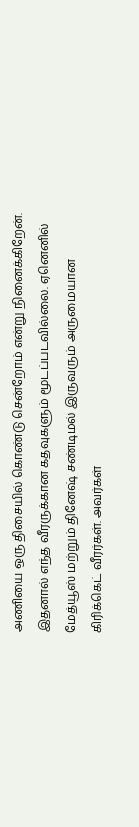அணியை ஒரு திசையில் கொண்டு சென்றோம் என்று நினைக்கிறேன். இதனால் எந்த வீரருக்கான கதவுகளும் மூடப்படவில்லை. ஏனெனில் மேத்யூஸ் மற்றும் தினேஷ் சண்டிமல் இருவரும் அருமையான கிரிக்கெட் வீரர்கள். அவர்கள்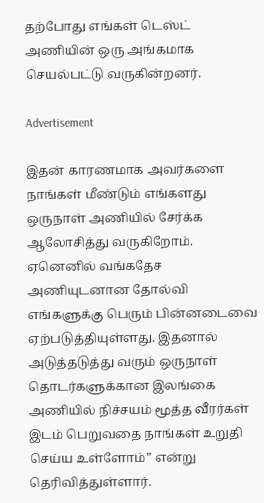தற்போது எங்கள் டெஸ்ட் அணியின் ஒரு அங்கமாக செயல்பட்டு வருகின்றனர்.

Advertisement

இதன் காரணமாக அவர்களை நாங்கள் மீண்டும் எங்களது ஒருநாள் அணியில் சேர்க்க ஆலோசித்து வருகிறோம். ஏனெனில் வங்கதேச அணியுடனான தோல்வி எங்களுக்கு பெரும் பின்னடைவை ஏற்படுத்தியுள்ளது. இதனால் அடுத்தடுத்து வரும் ஒருநாள் தொடர்களுக்கான இலங்கை அணியில் நிச்சயம் மூத்த வீரர்கள் இடம் பெறுவதை நாங்கள் உறுதி செய்ய உள்ளோம்” என்று தெரிவித்துள்ளார்.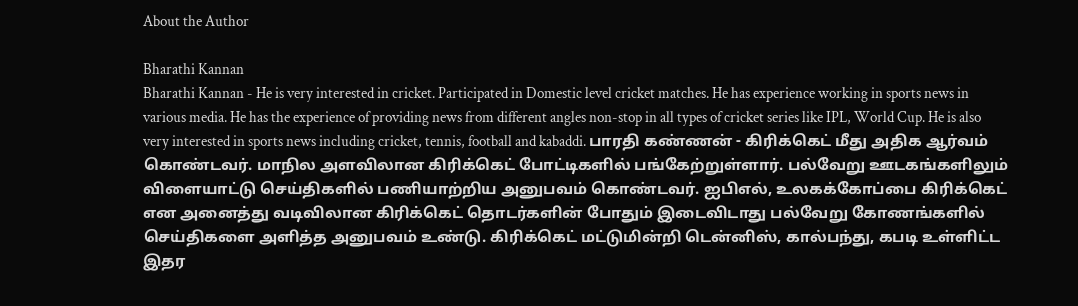About the Author

Bharathi Kannan
Bharathi Kannan - He is very interested in cricket. Participated in Domestic level cricket matches. He has experience working in sports news in various media. He has the experience of providing news from different angles non-stop in all types of cricket series like IPL, World Cup. He is also very interested in sports news including cricket, tennis, football and kabaddi. பாரதி கண்ணன் - கிரிக்கெட் மீது அதிக ஆர்வம் கொண்டவர். மாநில அளவிலான கிரிக்கெட் போட்டிகளில் பங்கேற்றுள்ளார். பல்வேறு ஊடகங்களிலும் விளையாட்டு செய்திகளில் பணியாற்றிய அனுபவம் கொண்டவர். ஐபிஎல், உலகக்கோப்பை கிரிக்கெட் என அனைத்து வடிவிலான கிரிக்கெட் தொடர்களின் போதும் இடைவிடாது பல்வேறு கோணங்களில் செய்திகளை அளித்த அனுபவம் உண்டு. கிரிக்கெட் மட்டுமின்றி டென்னிஸ், கால்பந்து, கபடி உள்ளிட்ட இதர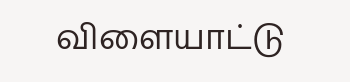விளையாட்டு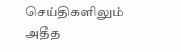செய்திகளிலும் அதீத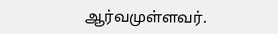ஆர்வமுள்ளவர்.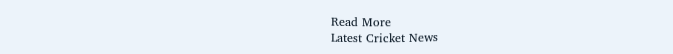Read More
Latest Cricket News